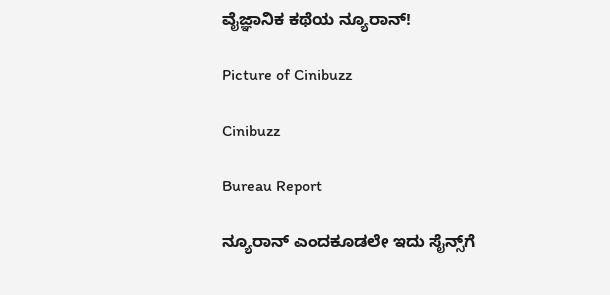ವೈಜ್ಞಾನಿಕ ಕಥೆಯ ನ್ಯೂರಾನ್!

Picture of Cinibuzz

Cinibuzz

Bureau Report

ನ್ಯೂರಾನ್ ಎಂದಕೂಡಲೇ ಇದು ಸೈನ್ಸ್‌ಗೆ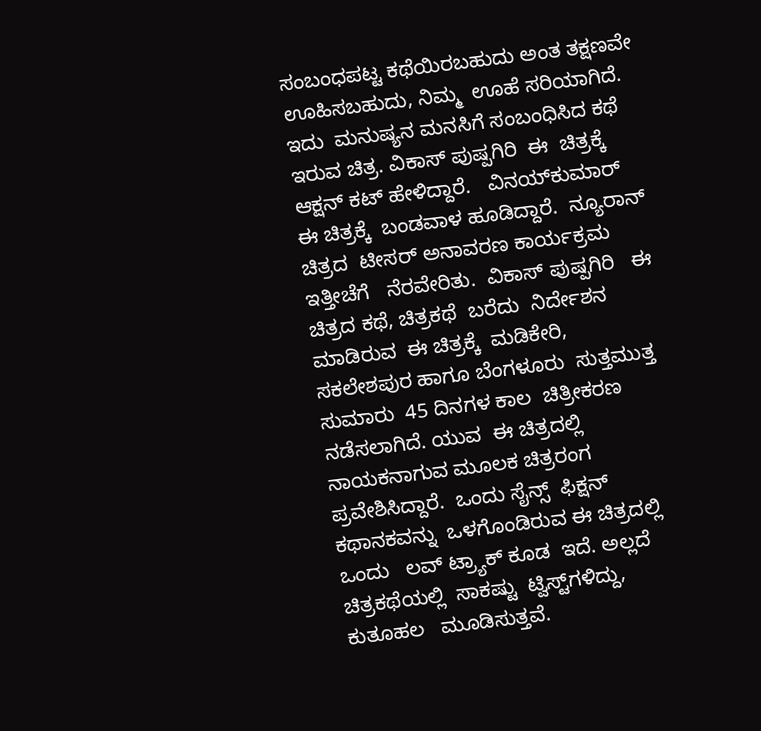ಸಂಬಂಧಪಟ್ಟ ಕಥೆಯಿರಬಹುದು ಅಂತ ತಕ್ಷಣವೇ ಊಹಿಸಬಹುದು, ನಿಮ್ಮ  ಊಹೆ ಸರಿಯಾಗಿದೆ.  ಇದು  ಮನುಷ್ಯನ ಮನಸಿಗೆ ಸಂಬಂಧಿಸಿದ ಕಥೆ  ಇರುವ ಚಿತ್ರ. ವಿಕಾಸ್ ಪುಷ್ಪಗಿರಿ  ಈ  ಚಿತ್ರಕ್ಕೆ  ಆಕ್ಷನ್ ಕಟ್ ಹೇಳಿದ್ದಾರೆ.   ವಿನಯ್‌ಕುಮಾರ್   ಈ ಚಿತ್ರಕ್ಕೆ  ಬಂಡವಾಳ ಹೂಡಿದ್ದಾರೆ.  ನ್ಯೂರಾನ್  ಚಿತ್ರದ  ಟೀಸರ್ ಅನಾವರಣ ಕಾರ್ಯಕ್ರಮ  ಇತ್ತೀಚೆಗೆ   ನೆರವೇರಿತು.  ವಿಕಾಸ್ ಪುಷ್ಪಗಿರಿ   ಈ ಚಿತ್ರದ ಕಥೆ, ಚಿತ್ರಕಥೆ  ಬರೆದು  ನಿರ್ದೇಶನ ಮಾಡಿರುವ  ಈ ಚಿತ್ರಕ್ಕೆ  ಮಡಿಕೇರಿ, ಸಕಲೇಶಪುರ ಹಾಗೂ ಬೆಂಗಳೂರು  ಸುತ್ತಮುತ್ತ  ಸುಮಾರು  45 ದಿನಗಳ ಕಾಲ  ಚಿತ್ರೀಕರಣ ನಡೆಸಲಾಗಿದೆ. ಯುವ  ಈ ಚಿತ್ರದಲ್ಲಿ  ನಾಯಕನಾಗುವ ಮೂಲಕ ಚಿತ್ರರಂಗ ಪ್ರವೇಶಿಸಿದ್ದಾರೆ.  ಒಂದು ಸೈನ್ಸ್  ಫಿಕ್ಷನ್  ಕಥಾನಕವನ್ನು  ಒಳಗೊಂಡಿರುವ ಈ ಚಿತ್ರದಲ್ಲಿ  ಒಂದು   ಲವ್ ಟ್ರ್ಯಾಕ್ ಕೂಡ  ಇದೆ. ಅಲ್ಲದೆ  ಚಿತ್ರಕಥೆಯಲ್ಲಿ  ಸಾಕಷ್ಟು  ಟ್ವಿಸ್ಟ್‌ಗಳಿದ್ದು,  ಕುತೂಹಲ   ಮೂಡಿಸುತ್ತವೆ.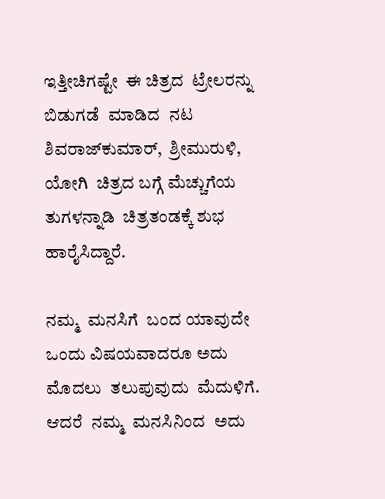ಇತ್ತೀಚಿಗಷ್ಟೇ  ಈ ಚಿತ್ರದ  ಟ್ರೇಲರನ್ನು ಬಿಡುಗಡೆ  ಮಾಡಿದ  ನಟ ಶಿವರಾಜ್‌ಕುಮಾರ್,  ಶ್ರೀಮುರುಳಿ, ಯೋಗಿ  ಚಿತ್ರದ ಬಗ್ಗೆ ಮೆಚ್ಚುಗೆಯ  ತುಗಳನ್ನಾಡಿ  ಚಿತ್ರತಂಡಕ್ಕೆ ಶುಭ ಹಾರೈಸಿದ್ದಾರೆ.

ನಮ್ಮ  ಮನಸಿಗೆ  ಬಂದ ಯಾವುದೇ  ಒಂದು ವಿಷಯವಾದರೂ ಅದು  ಮೊದಲು  ತಲುಪುವುದು  ಮೆದುಳಿಗೆ.  ಆದರೆ  ನಮ್ಮ  ಮನಸಿನಿಂದ  ಅದು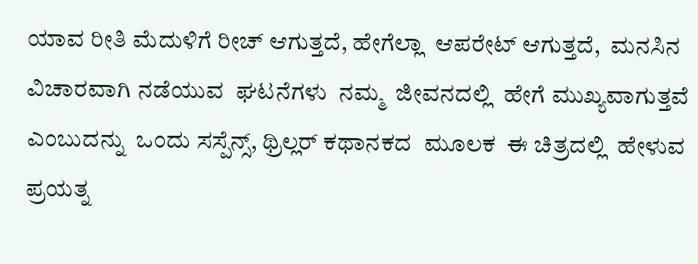ಯಾವ ರೀತಿ ಮೆದುಳಿಗೆ ರೀಚ್ ಆಗುತ್ತದೆ, ಹೇಗೆಲ್ಲಾ  ಆಪರೇಟ್ ಆಗುತ್ತದೆ,  ಮನಸಿನ ವಿಚಾರವಾಗಿ ನಡೆಯುವ  ಘಟನೆಗಳು  ನಮ್ಮ  ಜೀವನದಲ್ಲಿ  ಹೇಗೆ ಮುಖ್ಯವಾಗುತ್ತವೆ ಎಂಬುದನ್ನು  ಒಂದು ಸಸ್ಪೆನ್ಸ್, ಥ್ರಿಲ್ಲರ್ ಕಥಾನಕದ  ಮೂಲಕ  ಈ ಚಿತ್ರದಲ್ಲಿ  ಹೇಳುವ ಪ್ರಯತ್ನ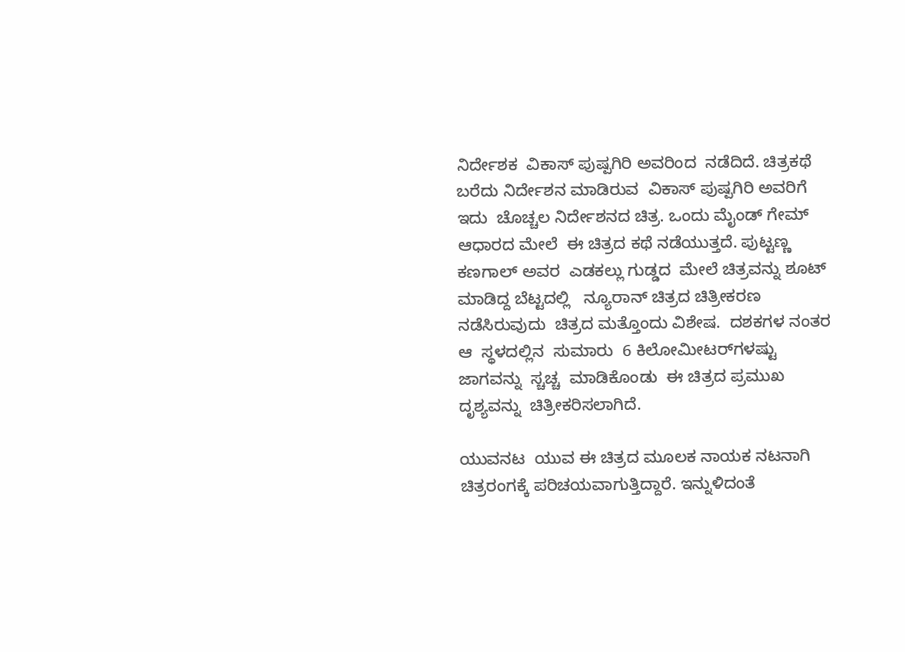ನಿರ್ದೇಶಕ  ವಿಕಾಸ್ ಪುಷ್ಪಗಿರಿ ಅವರಿಂದ  ನಡೆದಿದೆ. ಚಿತ್ರಕಥೆ ಬರೆದು ನಿರ್ದೇಶನ ಮಾಡಿರುವ  ವಿಕಾಸ್ ಪುಷ್ಪಗಿರಿ ಅವರಿಗೆ  ಇದು  ಚೊಚ್ಚಲ ನಿರ್ದೇಶನದ ಚಿತ್ರ. ಒಂದು ಮೈಂಡ್ ಗೇಮ್ ಆಧಾರದ ಮೇಲೆ  ಈ ಚಿತ್ರದ ಕಥೆ ನಡೆಯುತ್ತದೆ. ಪುಟ್ಟಣ್ಣ ಕಣಗಾಲ್ ಅವರ  ಎಡಕಲ್ಲು ಗುಡ್ಡದ  ಮೇಲೆ ಚಿತ್ರವನ್ನು ಶೂಟ್ ಮಾಡಿದ್ದ ಬೆಟ್ಟದಲ್ಲಿ   ನ್ಯೂರಾನ್ ಚಿತ್ರದ ಚಿತ್ರೀಕರಣ  ನಡೆಸಿರುವುದು  ಚಿತ್ರದ ಮತ್ತೊಂದು ವಿಶೇಷ.  ದಶಕಗಳ ನಂತರ  ಆ  ಸ್ಥಳದಲ್ಲಿನ  ಸುಮಾರು  6 ಕಿಲೋಮೀಟರ್‌ಗಳಷ್ಟು   ಜಾಗವನ್ನು  ಸ್ಚಚ್ಚ  ಮಾಡಿಕೊಂಡು  ಈ ಚಿತ್ರದ ಪ್ರಮುಖ ದೃಶ್ಯವನ್ನು  ಚಿತ್ರೀಕರಿಸಲಾಗಿದೆ.

ಯುವನಟ  ಯುವ ಈ ಚಿತ್ರದ ಮೂಲಕ ನಾಯಕ ನಟನಾಗಿ ಚಿತ್ರರಂಗಕ್ಕೆ ಪರಿಚಯವಾಗುತ್ತಿದ್ದಾರೆ. ಇನ್ನುಳಿದಂತೆ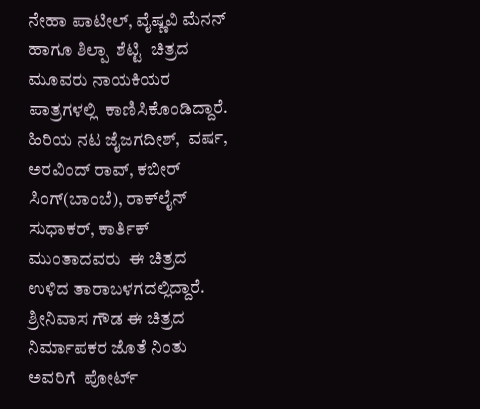ನೇಹಾ ಪಾಟೀಲ್, ವೈಷ್ಣವಿ ಮೆನನ್  ಹಾಗೂ ಶಿಲ್ಪಾ  ಶೆಟ್ಟಿ  ಚಿತ್ರದ  ಮೂವರು ನಾಯಕಿಯರ ಪಾತ್ರಗಳಲ್ಲಿ  ಕಾಣಿಸಿಕೊಂಡಿದ್ದಾರೆ.  ಹಿರಿಯ ನಟ ಜೈಜಗದೀಶ್,  ವರ್ಷ, ಅರವಿಂದ್ ರಾವ್, ಕಬೀರ್ ಸಿಂಗ್(ಬಾಂಬೆ), ರಾಕ್‌ಲೈನ್ ಸುಧಾಕರ್, ಕಾರ್ತಿಕ್ ಮುಂತಾದವರು  ಈ ಚಿತ್ರದ  ಉಳಿದ ತಾರಾಬಳಗದಲ್ಲಿದ್ದಾರೆ.  ಶ್ರೀನಿವಾಸ ಗೌಡ ಈ ಚಿತ್ರದ  ನಿರ್ಮಾಪಕರ ಜೊತೆ ನಿಂತು  ಅವರಿಗೆ  ಪೋರ್ಟ್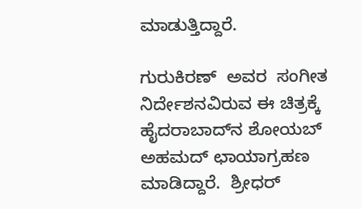ಮಾಡುತ್ತಿದ್ದಾರೆ.

ಗುರುಕಿರಣ್  ಅವರ  ಸಂಗೀತ ನಿರ್ದೇಶನವಿರುವ ಈ ಚಿತ್ರಕ್ಕೆ ಹೈದರಾಬಾದ್‌ನ ಶೋಯಬ್ ಅಹಮದ್ ಛಾಯಾಗ್ರಹಣ ಮಾಡಿದ್ದಾರೆ.  ಶ್ರೀಧರ್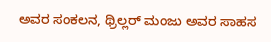ಅವರ ಸಂಕಲನ, ಥ್ರಿಲ್ಲರ್ ಮಂಜು ಅವರ ಸಾಹಸ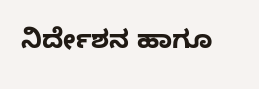ನಿರ್ದೇಶನ ಹಾಗೂ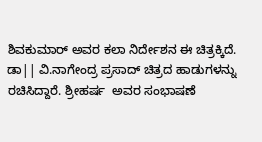ಶಿವಕುಮಾರ್ ಅವರ ಕಲಾ ನಿರ್ದೇಶನ ಈ ಚಿತ್ರಕ್ಕಿದೆ. ಡಾ|| ವಿ.ನಾಗೇಂದ್ರ ಪ್ರಸಾದ್ ಚಿತ್ರದ ಹಾಡುಗಳನ್ನು ರಚಿಸಿದ್ದಾರೆ. ಶ್ರೀಹರ್ಷ  ಅವರ ಸಂಭಾಷಣೆ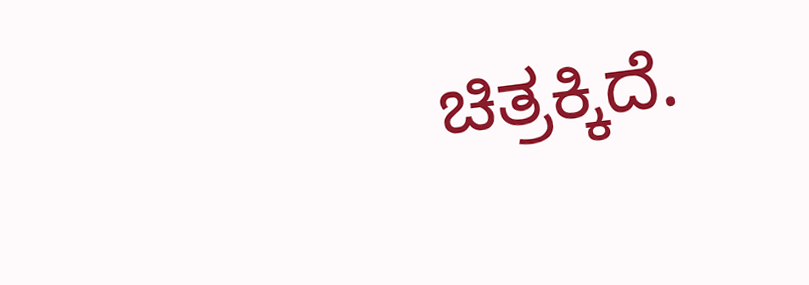ಚಿತ್ರಕ್ಕಿದೆ.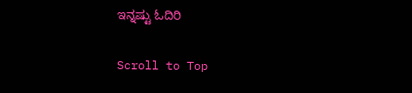ಇನ್ನಷ್ಟು ಓದಿರಿ

Scroll to Top